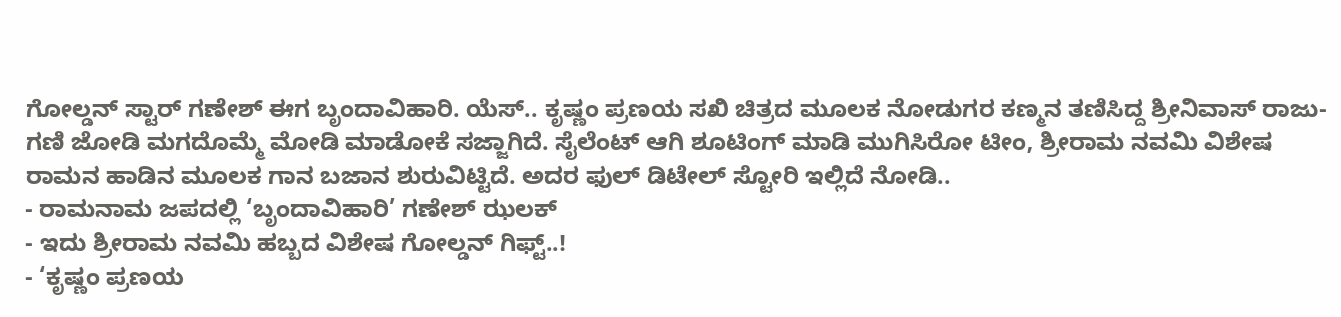ಗೋಲ್ಡನ್ ಸ್ಟಾರ್ ಗಣೇಶ್ ಈಗ ಬೃಂದಾವಿಹಾರಿ. ಯೆಸ್.. ಕೃಷ್ಣಂ ಪ್ರಣಯ ಸಖಿ ಚಿತ್ರದ ಮೂಲಕ ನೋಡುಗರ ಕಣ್ಮನ ತಣಿಸಿದ್ದ ಶ್ರೀನಿವಾಸ್ ರಾಜು-ಗಣಿ ಜೋಡಿ ಮಗದೊಮ್ಮೆ ಮೋಡಿ ಮಾಡೋಕೆ ಸಜ್ಜಾಗಿದೆ. ಸೈಲೆಂಟ್ ಆಗಿ ಶೂಟಿಂಗ್ ಮಾಡಿ ಮುಗಿಸಿರೋ ಟೀಂ, ಶ್ರೀರಾಮ ನವಮಿ ವಿಶೇಷ ರಾಮನ ಹಾಡಿನ ಮೂಲಕ ಗಾನ ಬಜಾನ ಶುರುವಿಟ್ಟಿದೆ. ಅದರ ಫುಲ್ ಡಿಟೇಲ್ ಸ್ಟೋರಿ ಇಲ್ಲಿದೆ ನೋಡಿ..
- ರಾಮನಾಮ ಜಪದಲ್ಲಿ ‘ಬೃಂದಾವಿಹಾರಿ’ ಗಣೇಶ್ ಝಲಕ್
- ಇದು ಶ್ರೀರಾಮ ನವಮಿ ಹಬ್ಬದ ವಿಶೇಷ ಗೋಲ್ಡನ್ ಗಿಫ್ಟ್..!
- ‘ಕೃಷ್ಣಂ ಪ್ರಣಯ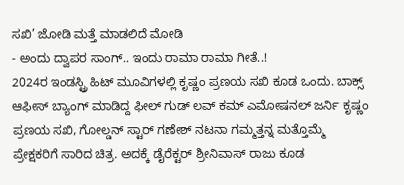ಸಖಿ’ ಜೋಡಿ ಮತ್ತೆ ಮಾಡಲಿದೆ ಮೋಡಿ
- ಅಂದು ದ್ವಾಪರ ಸಾಂಗ್.. ಇಂದು ರಾಮಾ ರಾಮಾ ಗೀತೆ..!
2024ರ ಇಂಡಸ್ಟ್ರಿ ಹಿಟ್ ಮೂವಿಗಳಲ್ಲಿ ಕೃಷ್ಣಂ ಪ್ರಣಯ ಸಖಿ ಕೂಡ ಒಂದು. ಬಾಕ್ಸ್ ಆಫೀಸ್ ಬ್ಯಾಂಗ್ ಮಾಡಿದ್ದ ಫೀಲ್ ಗುಡ್ ಲವ್ ಕಮ್ ಎಮೋಷನಲ್ ಜರ್ನಿ ಕೃಷ್ಣಂ ಪ್ರಣಯ ಸಖಿ, ಗೋಲ್ಡನ್ ಸ್ಟಾರ್ ಗಣೇಶ್ ನಟನಾ ಗಮ್ಮತ್ತನ್ನ ಮತ್ತೊಮ್ಮೆ ಪ್ರೇಕ್ಷಕರಿಗೆ ಸಾರಿದ ಚಿತ್ರ. ಅದಕ್ಕೆ ಡೈರೆಕ್ಟರ್ ಶ್ರೀನಿವಾಸ್ ರಾಜು ಕೂಡ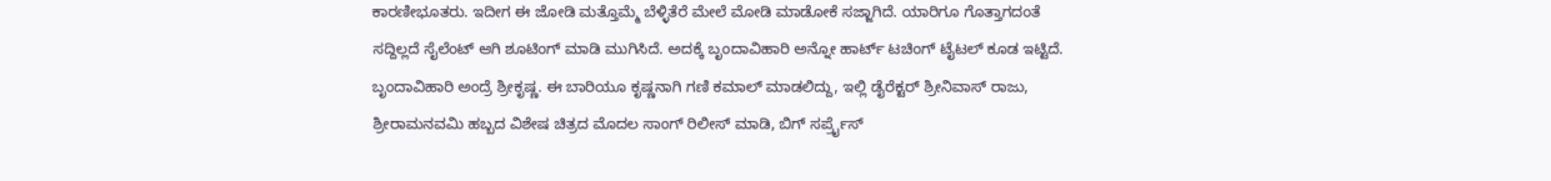ಕಾರಣೀಭೂತರು. ಇದೀಗ ಈ ಜೋಡಿ ಮತ್ತೊಮ್ಮೆ ಬೆಳ್ಳಿತೆರೆ ಮೇಲೆ ಮೋಡಿ ಮಾಡೋಕೆ ಸಜ್ಜಾಗಿದೆ. ಯಾರಿಗೂ ಗೊತ್ತಾಗದಂತೆ ಸದ್ದಿಲ್ಲದೆ ಸೈಲೆಂಟ್ ಆಗಿ ಶೂಟಿಂಗ್ ಮಾಡಿ ಮುಗಿಸಿದೆ. ಅದಕ್ಕೆ ಬೃಂದಾವಿಹಾರಿ ಅನ್ನೋ ಹಾರ್ಟ್ ಟಚಿಂಗ್ ಟೈಟಲ್ ಕೂಡ ಇಟ್ಟಿದೆ.
ಬೃಂದಾವಿಹಾರಿ ಅಂದ್ರೆ ಶ್ರೀಕೃಷ್ಣ. ಈ ಬಾರಿಯೂ ಕೃಷ್ಣನಾಗಿ ಗಣಿ ಕಮಾಲ್ ಮಾಡಲಿದ್ದು, ಇಲ್ಲಿ ಡೈರೆಕ್ಟರ್ ಶ್ರೀನಿವಾಸ್ ರಾಜು, ಶ್ರೀರಾಮನವಮಿ ಹಬ್ಬದ ವಿಶೇಷ ಚಿತ್ರದ ಮೊದಲ ಸಾಂಗ್ ರಿಲೀಸ್ ಮಾಡಿ, ಬಿಗ್ ಸರ್ಪ್ರೈಸ್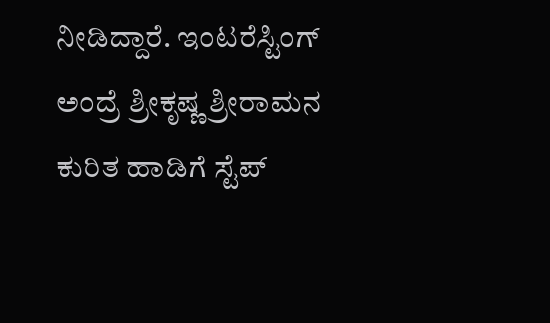ನೀಡಿದ್ದಾರೆ. ಇಂಟರೆಸ್ಟಿಂಗ್ ಅಂದ್ರೆ ಶ್ರೀಕೃಷ್ಣ ಶ್ರೀರಾಮನ ಕುರಿತ ಹಾಡಿಗೆ ಸ್ಟೆಪ್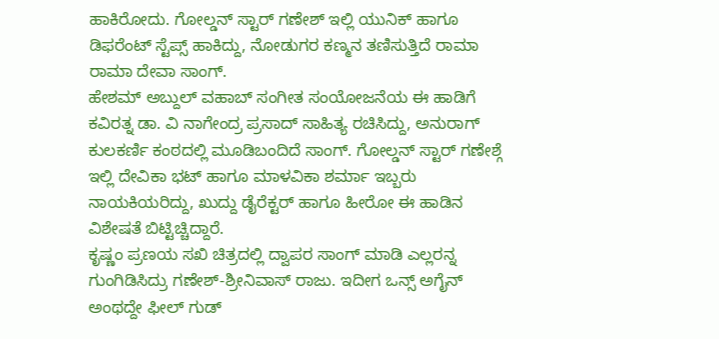ಹಾಕಿರೋದು. ಗೋಲ್ಡನ್ ಸ್ಟಾರ್ ಗಣೇಶ್ ಇಲ್ಲಿ ಯುನಿಕ್ ಹಾಗೂ ಡಿಫರೆಂಟ್ ಸ್ಟೆಪ್ಸ್ ಹಾಕಿದ್ದು, ನೋಡುಗರ ಕಣ್ಮನ ತಣಿಸುತ್ತಿದೆ ರಾಮಾ ರಾಮಾ ದೇವಾ ಸಾಂಗ್.
ಹೇಶಮ್ ಅಬ್ದುಲ್ ವಹಾಬ್ ಸಂಗೀತ ಸಂಯೋಜನೆಯ ಈ ಹಾಡಿಗೆ ಕವಿರತ್ನ ಡಾ. ವಿ ನಾಗೇಂದ್ರ ಪ್ರಸಾದ್ ಸಾಹಿತ್ಯ ರಚಿಸಿದ್ದು, ಅನುರಾಗ್ ಕುಲಕರ್ಣಿ ಕಂಠದಲ್ಲಿ ಮೂಡಿಬಂದಿದೆ ಸಾಂಗ್. ಗೋಲ್ಡನ್ ಸ್ಟಾರ್ ಗಣೇಶ್ಗೆ ಇಲ್ಲಿ ದೇವಿಕಾ ಭಟ್ ಹಾಗೂ ಮಾಳವಿಕಾ ಶರ್ಮಾ ಇಬ್ಬರು ನಾಯಕಿಯರಿದ್ದು, ಖುದ್ದು ಡೈರೆಕ್ಟರ್ ಹಾಗೂ ಹೀರೋ ಈ ಹಾಡಿನ ವಿಶೇಷತೆ ಬಿಟ್ಟಿಚ್ಚಿದ್ದಾರೆ.
ಕೃಷ್ಣಂ ಪ್ರಣಯ ಸಖಿ ಚಿತ್ರದಲ್ಲಿ ದ್ವಾಪರ ಸಾಂಗ್ ಮಾಡಿ ಎಲ್ಲರನ್ನ ಗುಂಗಿಡಿಸಿದ್ರು ಗಣೇಶ್-ಶ್ರೀನಿವಾಸ್ ರಾಜು. ಇದೀಗ ಒನ್ಸ್ ಅಗೈನ್ ಅಂಥದ್ದೇ ಫೀಲ್ ಗುಡ್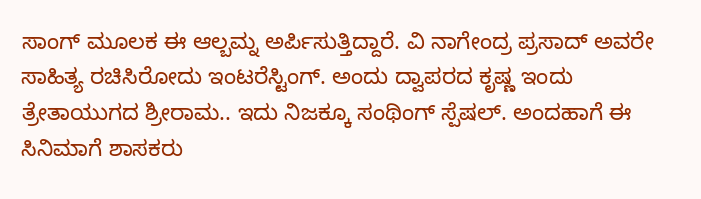ಸಾಂಗ್ ಮೂಲಕ ಈ ಆಲ್ಬಮ್ನ ಅರ್ಪಿಸುತ್ತಿದ್ದಾರೆ. ವಿ ನಾಗೇಂದ್ರ ಪ್ರಸಾದ್ ಅವರೇ ಸಾಹಿತ್ಯ ರಚಿಸಿರೋದು ಇಂಟರೆಸ್ಟಿಂಗ್. ಅಂದು ದ್ವಾಪರದ ಕೃಷ್ಣ ಇಂದು ತ್ರೇತಾಯುಗದ ಶ್ರೀರಾಮ.. ಇದು ನಿಜಕ್ಕೂ ಸಂಥಿಂಗ್ ಸ್ಪೆಷಲ್. ಅಂದಹಾಗೆ ಈ ಸಿನಿಮಾಗೆ ಶಾಸಕರು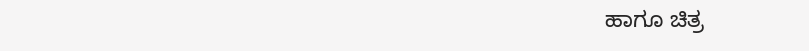ಹಾಗೂ ಚಿತ್ರ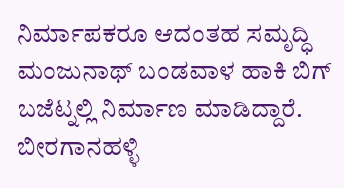ನಿರ್ಮಾಪಕರೂ ಆದಂತಹ ಸಮೃದ್ಧಿ ಮಂಜುನಾಥ್ ಬಂಡವಾಳ ಹಾಕಿ ಬಿಗ್ ಬಜೆಟ್ನಲ್ಲಿ ನಿರ್ಮಾಣ ಮಾಡಿದ್ದಾರೆ.
ಬೀರಗಾನಹಳ್ಳಿ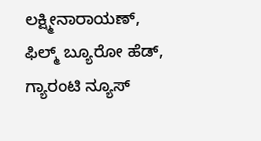ಲಕ್ಷ್ಮೀನಾರಾಯಣ್, ಫಿಲ್ಮ್ ಬ್ಯೂರೋ ಹೆಡ್, ಗ್ಯಾರಂಟಿ ನ್ಯೂಸ್